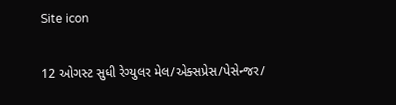Site icon

12 ઓગસ્ટ સુધી રેગ્યુલર મેલ/એક્સપ્રેસ/પેસેન્જર/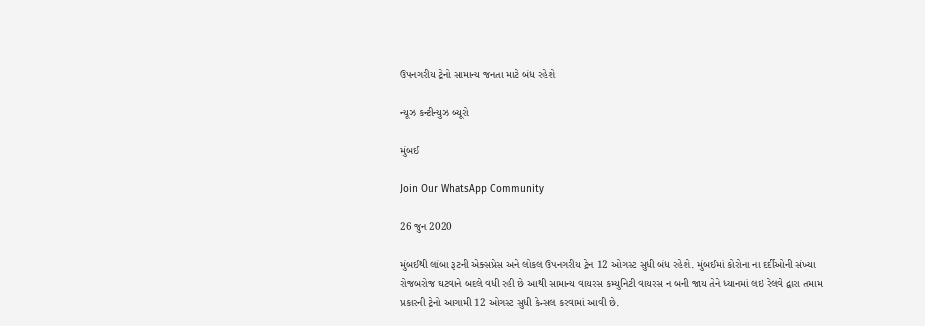ઉપનગરીય ટ્રેનો સામાન્ય જનતા માટે બંધ રહેશે

ન્યૂઝ કન્ટીન્યુઝ બ્યૂરો

મુંબઈ

Join Our WhatsApp Community

26 જુન 2020

મુંબઈથી લાંબા રૂટની એક્સપ્રેસ અને લોકલ ઉપનગરીય ટ્રેન 12 ઓગસ્ટ સુધી બંધ રહેશે. મુંબઈમાં કોરોના ના દર્દીઓની સંખ્યા રોજબરોજ ઘટવાને બદલે વધી રહી છે આથી સામાન્ય વાયરસ કમ્યુનિટી વાયરસ ન બની જાય તેને ધ્યાનમાં લઇ રેલવે દ્વારા તમામ પ્રકારની ટ્રેનો આગામી 12 ઓગસ્ટ સુધી કેન્સલ કરવામાં આવી છે.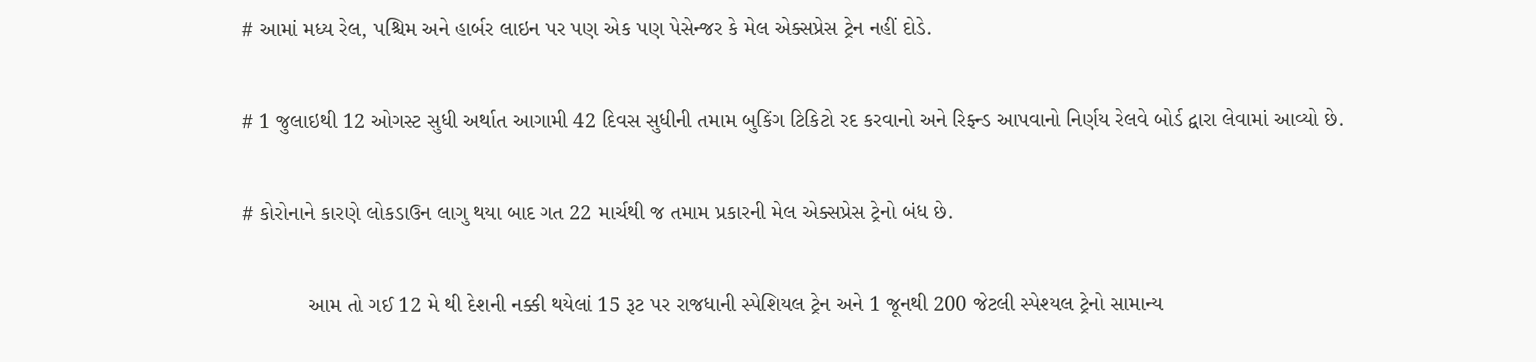# આમાં મધ્ય રેલ, પશ્ચિમ અને હાર્બર લાઇન પર પણ એક પણ પેસેન્જર કે મેલ એક્સપ્રેસ ટ્રેન નહીં દોડે.

# 1 જુલાઇથી 12 ઓગસ્ટ સુધી અર્થાત આગામી 42 દિવસ સુધીની તમામ બુકિંગ ટિકિટો રદ કરવાનો અને રિફ્ન્ડ આપવાનો નિર્ણય રેલવે બોર્ડ દ્વારા લેવામાં આવ્યો છે.

# કોરોનાને કારણે લોકડાઉન લાગુ થયા બાદ ગત 22 માર્ચથી જ તમામ પ્રકારની મેલ એક્સપ્રેસ ટ્રેનો બંધ છે.

           આમ તો ગઈ 12 મે થી દેશની નક્કી થયેલાં 15 રૂટ પર રાજધાની સ્પેશિયલ ટ્રેન અને 1 જૂનથી 200 જેટલી સ્પેશ્યલ ટ્રેનો સામાન્ય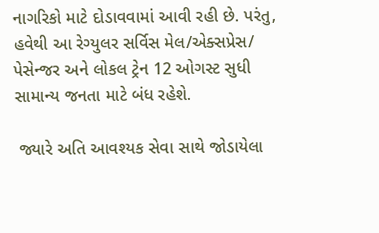નાગરિકો માટે દોડાવવામાં આવી રહી છે. પરંતુ, હવેથી આ રેગ્યુલર સર્વિસ મેલ/એક્સપ્રેસ/ પેસેન્જર અને લોકલ ટ્રેન 12 ઓગસ્ટ સુધી સામાન્ય જનતા માટે બંધ રહેશે.

 જ્યારે અતિ આવશ્યક સેવા સાથે જોડાયેલા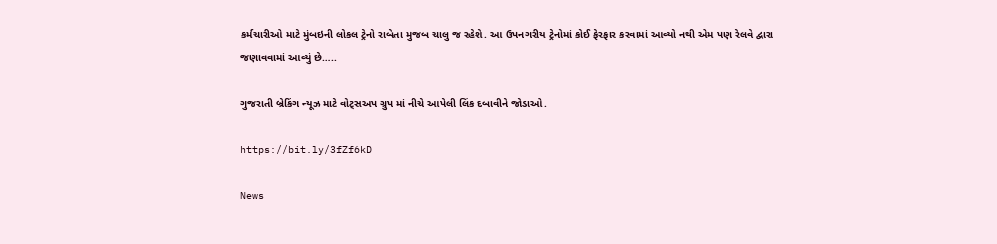કર્મચારીઓ માટે મુંબઇની લોકલ ટ્રેનો રાબેતા મુજબ ચાલુ જ રહેશે. આ ઉપનગરીય ટ્રેનોમાં કોઈ ફેરફાર કરવામાં આવ્યો નથી એમ પણ રેલવે દ્વારા જણાવવામાં આવ્યું છે…..

ગુજરાતી બ્રેકિંગ ન્યૂઝ માટે વોટ્સઅપ ગ્રુપ માં નીચે આપેલી લિંક દબાવીને જોડાઓ.

https://bit.ly/3fZf6kD

News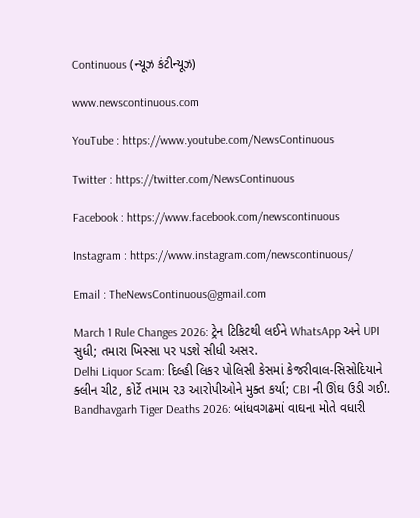Continuous (ન્યૂઝ કંટીન્યૂઝ)

www.newscontinuous.com

YouTube : https://www.youtube.com/NewsContinuous

Twitter : https://twitter.com/NewsContinuous

Facebook : https://www.facebook.com/newscontinuous

Instagram : https://www.instagram.com/newscontinuous/

Email : TheNewsContinuous@gmail.com

March 1 Rule Changes 2026: ટ્રેન ટિકિટથી લઈને WhatsApp અને UPI સુધી; તમારા ખિસ્સા પર પડશે સીધી અસર.
Delhi Liquor Scam: દિલ્હી લિકર પોલિસી કેસમાં કેજરીવાલ-સિસોદિયાને ક્લીન ચીટ, કોર્ટે તમામ ૨૩ આરોપીઓને મુક્ત કર્યા; CBI ની ઊંઘ ઉડી ગઈ!.
Bandhavgarh Tiger Deaths 2026: બાંધવગઢમાં વાઘના મોતે વધારી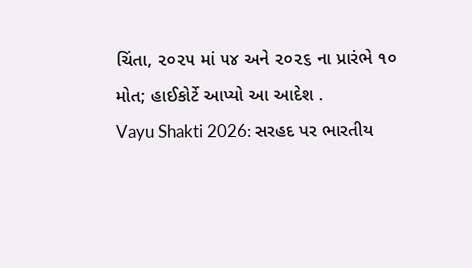ચિંતા, ૨૦૨૫ માં ૫૪ અને ૨૦૨૬ ના પ્રારંભે ૧૦ મોત; હાઈકોર્ટે આપ્યો આ આદેશ .
Vayu Shakti 2026: સરહદ પર ભારતીય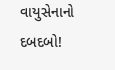વાયુસેનાનો દબદબો!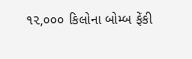૧૨,૦૦૦ કિલોના બોમ્બ ફેંકી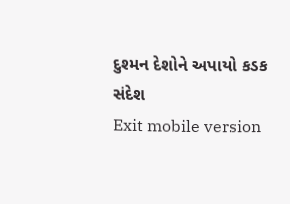દુશ્મન દેશોને અપાયો કડક સંદેશ
Exit mobile version